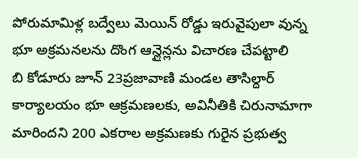పోరుమామిళ్ల బద్వేలు మెయిన్ రోడ్డు ఇరువైపులా వున్న భూ అక్రమనలను దొంగ ఆన్లైన్లను విచారణ చేపట్టాలి
బి కోడూరు జూన్ 23ప్రజావాణి మండల తాసిల్దార్ కార్యాలయం భూ ఆక్రమణలకు, అవినీతికి చిరునామాగా మారిందని 200 ఎకరాల అక్రమణకు గురైన ప్రభుత్వ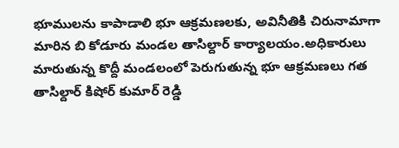భూములను కాపాడాలి భూ ఆక్రమణలకు, అవినీతికి చిరునామాగా మారిన బి కోడూరు మండల తాసిల్దార్ కార్యాలయం.అధికారులు మారుతున్న కొద్దీ మండలంలో పెరుగుతున్న భూ ఆక్రమణలు గత తాసిల్దార్ కిషోర్ కుమార్ రెడ్డి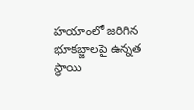హయాంలో జరిగిన భూకబ్జాలపై ఉన్నత స్థాయి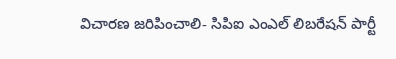విచారణ జరిపించాలి- సిపిఐ ఎంఎల్ లిబరేషన్ పార్టీ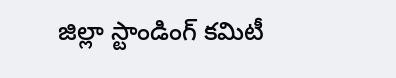జిల్లా స్టాండింగ్ కమిటీ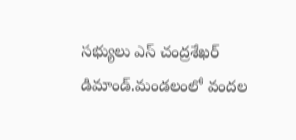సభ్యులు ఎస్ చంద్రశేఖర్ డిమాండ్.మండలంలో వందల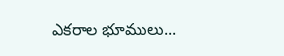ఎకరాల భూములు...